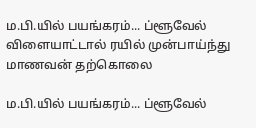ம.பி.யில் பயங்கரம்... ப்ளூவேல் விளையாட்டால் ரயில் முன்பாய்ந்து மாணவன் தற்கொலை

ம.பி.யில் பயங்கரம்... ப்ளூவேல்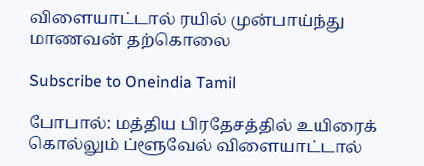விளையாட்டால் ரயில் முன்பாய்ந்து மாணவன் தற்கொலை

Subscribe to Oneindia Tamil

போபால்: மத்திய பிரதேசத்தில் உயிரைக் கொல்லும் ப்ளூவேல் விளையாட்டால்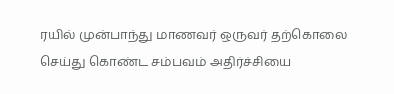ரயில் முன்பாந்து மாணவர் ஒருவர் தற்கொலை செய்து கொண்ட சம்பவம் அதிர்ச்சியை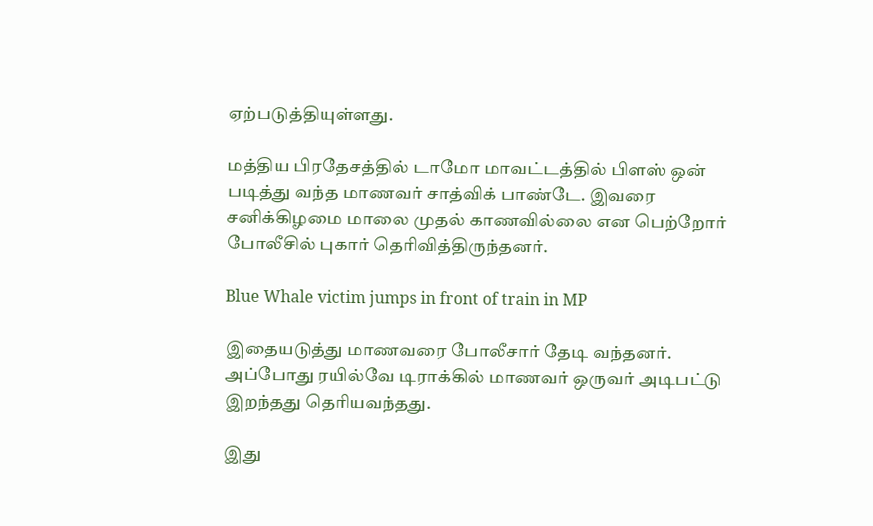ஏற்படுத்தியுள்ளது.

மத்திய பிரதேசத்தில் டாமோ மாவட்டத்தில் பிளஸ் ஒன் படித்து வந்த மாணவர் சாத்விக் பாண்டே. இவரை சனிக்கிழமை மாலை முதல் காணவில்லை என பெற்றோர் போலீசில் புகார் தெரிவித்திருந்தனர்.

Blue Whale victim jumps in front of train in MP

இதையடுத்து மாணவரை போலீசார் தேடி வந்தனர். அப்போது ரயில்வே டிராக்கில் மாணவர் ஒருவர் அடிபட்டு இறந்தது தெரியவந்தது.

இது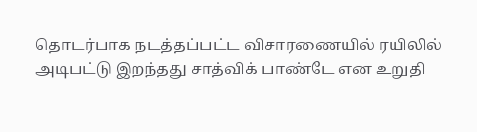தொடர்பாக நடத்தப்பட்ட விசாரணையில் ரயிலில் அடிபட்டு இறந்தது சாத்விக் பாண்டே என உறுதி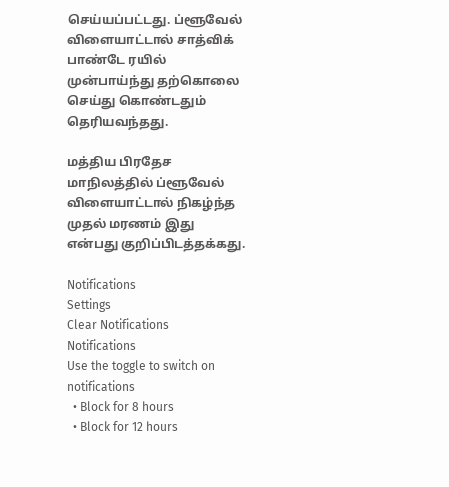செய்யப்பட்டது. ப்ளூவேல் விளையாட்டால் சாத்விக் பாண்டே ரயில் முன்பாய்ந்து தற்கொலை செய்து கொண்டதும் தெரியவந்தது.

மத்திய பிரதேச மாநிலத்தில் ப்ளூவேல் விளையாட்டால் நிகழ்ந்த முதல் மரணம் இது என்பது குறிப்பிடத்தக்கது.

Notifications
Settings
Clear Notifications
Notifications
Use the toggle to switch on notifications
  • Block for 8 hours
  • Block for 12 hours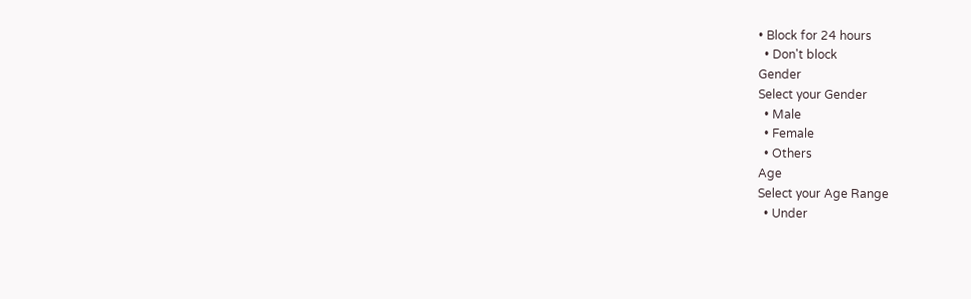• Block for 24 hours
  • Don't block
Gender
Select your Gender
  • Male
  • Female
  • Others
Age
Select your Age Range
  • Under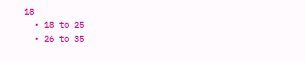18
  • 18 to 25
  • 26 to 35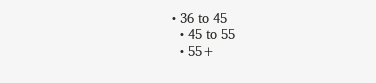• 36 to 45
  • 45 to 55
  • 55+